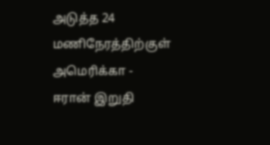அடுத்த 24 மணிநேரத்திற்குள் அமெரிக்கா - ஈரான் இறுதி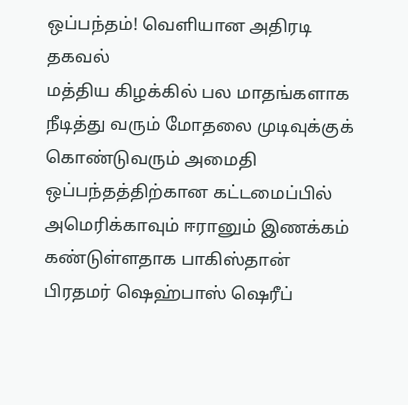ஒப்பந்தம்! வெளியான அதிரடி தகவல்
மத்திய கிழக்கில் பல மாதங்களாக நீடித்து வரும் மோதலை முடிவுக்குக் கொண்டுவரும் அமைதி ஒப்பந்தத்திற்கான கட்டமைப்பில் அமெரிக்காவும் ஈரானும் இணக்கம் கண்டுள்ளதாக பாகிஸ்தான் பிரதமர் ஷெஹ்பாஸ் ஷெரீப்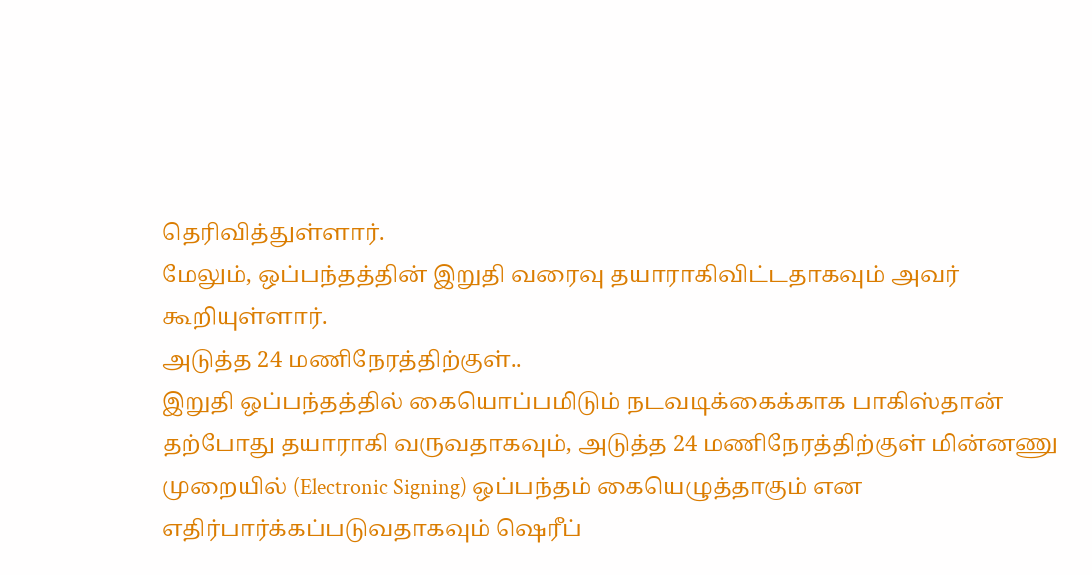தெரிவித்துள்ளார்.
மேலும், ஒப்பந்தத்தின் இறுதி வரைவு தயாராகிவிட்டதாகவும் அவர் கூறியுள்ளார்.
அடுத்த 24 மணிநேரத்திற்குள்..
இறுதி ஒப்பந்தத்தில் கையொப்பமிடும் நடவடிக்கைக்காக பாகிஸ்தான் தற்போது தயாராகி வருவதாகவும், அடுத்த 24 மணிநேரத்திற்குள் மின்னணு முறையில் (Electronic Signing) ஒப்பந்தம் கையெழுத்தாகும் என எதிர்பார்க்கப்படுவதாகவும் ஷெரீப்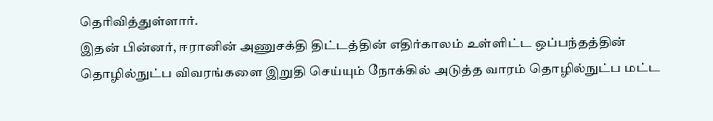தெரிவித்துள்ளார்.
இதன் பின்னர், ஈரானின் அணுசக்தி திட்டத்தின் எதிர்காலம் உள்ளிட்ட ஒப்பந்தத்தின் தொழில்நுட்ப விவரங்களை இறுதி செய்யும் நோக்கில் அடுத்த வாரம் தொழில்நுட்ப மட்ட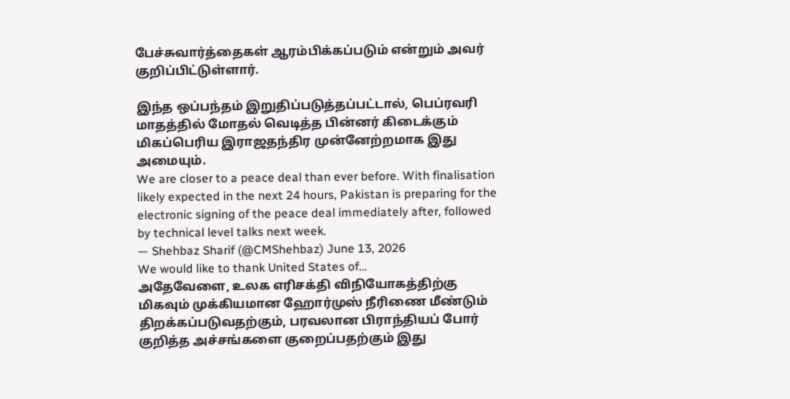பேச்சுவார்த்தைகள் ஆரம்பிக்கப்படும் என்றும் அவர் குறிப்பிட்டுள்ளார்.

இந்த ஒப்பந்தம் இறுதிப்படுத்தப்பட்டால், பெப்ரவரி மாதத்தில் மோதல் வெடித்த பின்னர் கிடைக்கும் மிகப்பெரிய இராஜதந்திர முன்னேற்றமாக இது அமையும்.
We are closer to a peace deal than ever before. With finalisation likely expected in the next 24 hours, Pakistan is preparing for the electronic signing of the peace deal immediately after, followed by technical level talks next week.
— Shehbaz Sharif (@CMShehbaz) June 13, 2026
We would like to thank United States of…
அதேவேளை, உலக எரிசக்தி விநியோகத்திற்கு மிகவும் முக்கியமான ஹோர்முஸ் நீரிணை மீண்டும் திறக்கப்படுவதற்கும், பரவலான பிராந்தியப் போர் குறித்த அச்சங்களை குறைப்பதற்கும் இது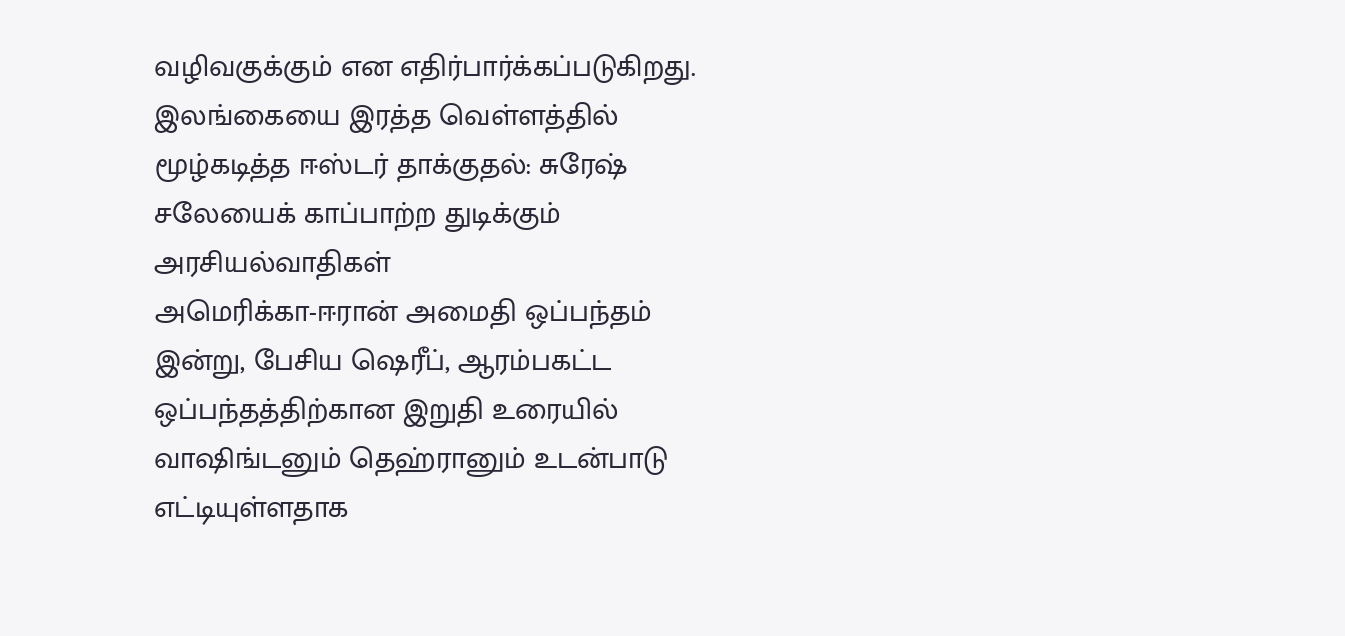வழிவகுக்கும் என எதிர்பார்க்கப்படுகிறது.
இலங்கையை இரத்த வெள்ளத்தில் மூழ்கடித்த ஈஸ்டர் தாக்குதல்: சுரேஷ் சலேயைக் காப்பாற்ற துடிக்கும் அரசியல்வாதிகள்
அமெரிக்கா-ஈரான் அமைதி ஒப்பந்தம்
இன்று, பேசிய ஷெரீப், ஆரம்பகட்ட ஒப்பந்தத்திற்கான இறுதி உரையில் வாஷிங்டனும் தெஹ்ரானும் உடன்பாடு எட்டியுள்ளதாக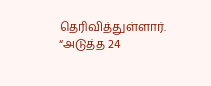தெரிவித்துள்ளார்.
“அடுத்த 24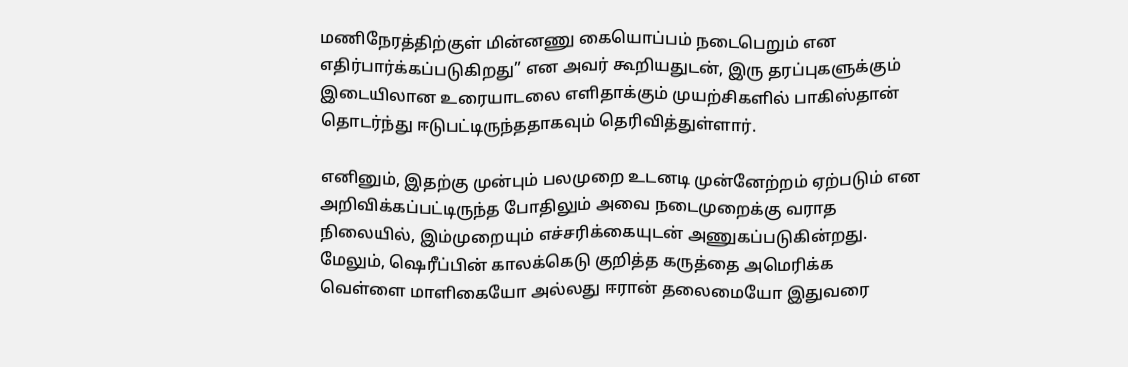மணிநேரத்திற்குள் மின்னணு கையொப்பம் நடைபெறும் என எதிர்பார்க்கப்படுகிறது” என அவர் கூறியதுடன், இரு தரப்புகளுக்கும் இடையிலான உரையாடலை எளிதாக்கும் முயற்சிகளில் பாகிஸ்தான் தொடர்ந்து ஈடுபட்டிருந்ததாகவும் தெரிவித்துள்ளார்.

எனினும், இதற்கு முன்பும் பலமுறை உடனடி முன்னேற்றம் ஏற்படும் என அறிவிக்கப்பட்டிருந்த போதிலும் அவை நடைமுறைக்கு வராத நிலையில், இம்முறையும் எச்சரிக்கையுடன் அணுகப்படுகின்றது.
மேலும், ஷெரீப்பின் காலக்கெடு குறித்த கருத்தை அமெரிக்க வெள்ளை மாளிகையோ அல்லது ஈரான் தலைமையோ இதுவரை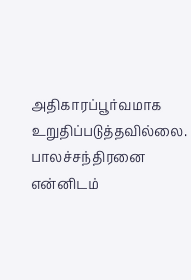அதிகாரப்பூர்வமாக உறுதிப்படுத்தவில்லை.
பாலச்சந்திரனை என்னிடம்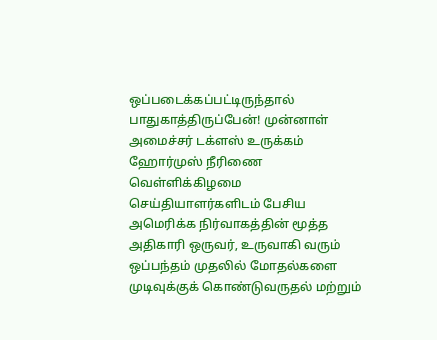ஒப்படைக்கப்பட்டிருந்தால் பாதுகாத்திருப்பேன்! முன்னாள் அமைச்சர் டக்ளஸ் உருக்கம்
ஹோர்முஸ் நீரிணை
வெள்ளிக்கிழமை செய்தியாளர்களிடம் பேசிய அமெரிக்க நிர்வாகத்தின் மூத்த அதிகாரி ஒருவர், உருவாகி வரும் ஒப்பந்தம் முதலில் மோதல்களை முடிவுக்குக் கொண்டுவருதல் மற்றும்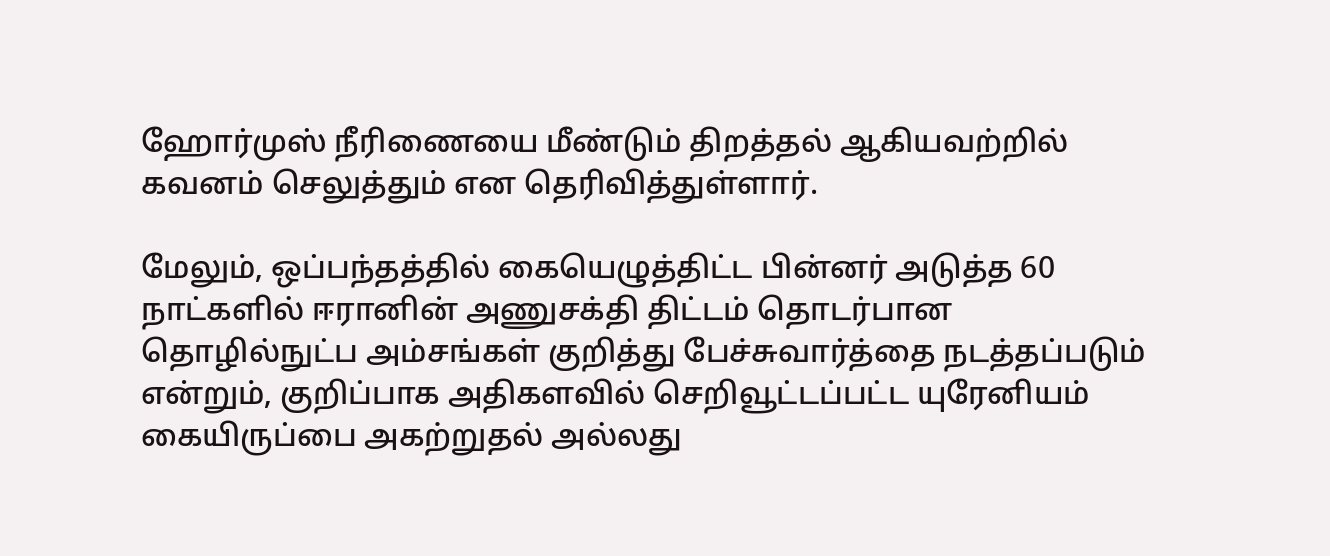ஹோர்முஸ் நீரிணையை மீண்டும் திறத்தல் ஆகியவற்றில் கவனம் செலுத்தும் என தெரிவித்துள்ளார்.

மேலும், ஒப்பந்தத்தில் கையெழுத்திட்ட பின்னர் அடுத்த 60 நாட்களில் ஈரானின் அணுசக்தி திட்டம் தொடர்பான தொழில்நுட்ப அம்சங்கள் குறித்து பேச்சுவார்த்தை நடத்தப்படும் என்றும், குறிப்பாக அதிகளவில் செறிவூட்டப்பட்ட யுரேனியம் கையிருப்பை அகற்றுதல் அல்லது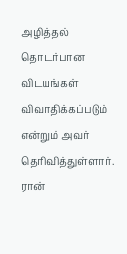அழித்தல் தொடர்பான விடயங்கள் விவாதிக்கப்படும் என்றும் அவர் தெரிவித்துள்ளார்.
ரான்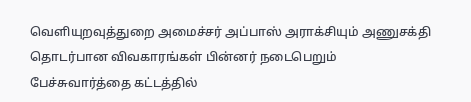வெளியுறவுத்துறை அமைச்சர் அப்பாஸ் அராக்சியும் அணுசக்தி தொடர்பான விவகாரங்கள் பின்னர் நடைபெறும் பேச்சுவார்த்தை கட்டத்தில்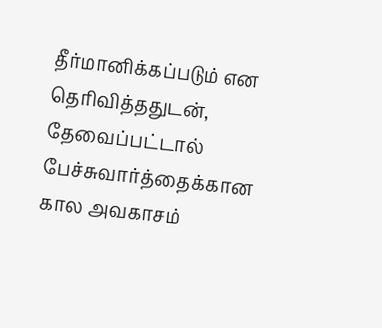தீர்மானிக்கப்படும் என தெரிவித்ததுடன், தேவைப்பட்டால் பேச்சுவார்த்தைக்கான கால அவகாசம்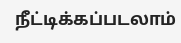நீட்டிக்கப்படலாம்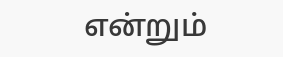என்றும்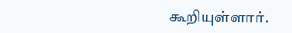கூறியுள்ளார்.